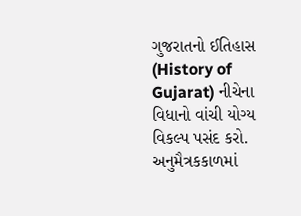ગુજરાતનો ઈતિહાસ (History of Gujarat) નીચેના વિધાનો વાંચી યોગ્ય વિકલ્પ પસંદ કરો. અનુમૈત્રકકાળમાં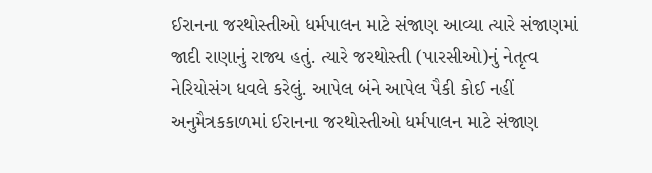ઈરાનના જરથોસ્તીઓ ધર્મપાલન માટે સંજાણ આવ્યા ત્યારે સંજાણમાં જાદી રાણાનું રાજ્ય હતું. ત્યારે જરથોસ્તી (પારસીઓ)નું નેતૃત્વ નેરિયોસંગ ધવલે કરેલું. આપેલ બંને આપેલ પૈકી કોઈ નહીં અનુમૈત્રકકાળમાં ઈરાનના જરથોસ્તીઓ ધર્મપાલન માટે સંજાણ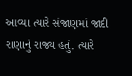આવ્યા ત્યારે સંજાણમાં જાદી રાણાનું રાજ્ય હતું. ત્યારે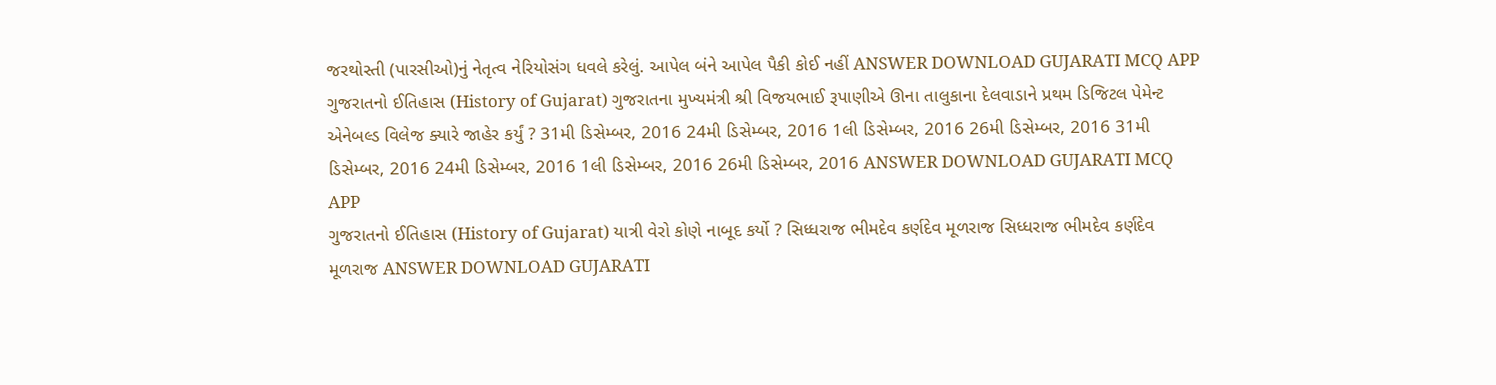જરથોસ્તી (પારસીઓ)નું નેતૃત્વ નેરિયોસંગ ધવલે કરેલું. આપેલ બંને આપેલ પૈકી કોઈ નહીં ANSWER DOWNLOAD GUJARATI MCQ APP
ગુજરાતનો ઈતિહાસ (History of Gujarat) ગુજરાતના મુખ્યમંત્રી શ્રી વિજયભાઈ રૂપાણીએ ઊના તાલુકાના દેલવાડાને પ્રથમ ડિજિટલ પેમેન્ટ એનેબલ્ડ વિલેજ ક્યારે જાહેર કર્યું ? 31મી ડિસેમ્બર, 2016 24મી ડિસેમ્બર, 2016 1લી ડિસેમ્બર, 2016 26મી ડિસેમ્બર, 2016 31મી ડિસેમ્બર, 2016 24મી ડિસેમ્બર, 2016 1લી ડિસેમ્બર, 2016 26મી ડિસેમ્બર, 2016 ANSWER DOWNLOAD GUJARATI MCQ APP
ગુજરાતનો ઈતિહાસ (History of Gujarat) યાત્રી વેરો કોણે નાબૂદ કર્યો ? સિધ્ધરાજ ભીમદેવ કર્ણદેવ મૂળરાજ સિધ્ધરાજ ભીમદેવ કર્ણદેવ મૂળરાજ ANSWER DOWNLOAD GUJARATI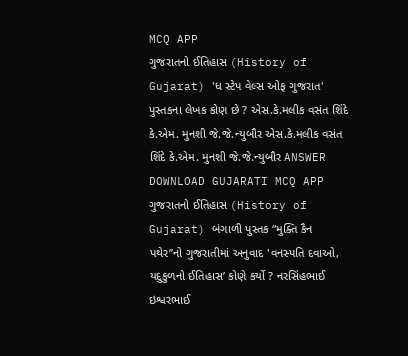MCQ APP
ગુજરાતનો ઈતિહાસ (History of Gujarat) 'ધ સ્ટેપ વેલ્સ ઓફ ગુજરાત' પુસ્તકના લેખક કોણ છે ? એસ.કે.મલીક વસંત શિંદે કે.એમ. મુનશી જે.જે.ન્યુબૌર એસ.કે.મલીક વસંત શિંદે કે.એમ. મુનશી જે.જે.ન્યુબૌર ANSWER DOWNLOAD GUJARATI MCQ APP
ગુજરાતનો ઈતિહાસ (History of Gujarat) બંગાળી પુસ્તક “મુક્તિ કૈન પથેર’’નો ગુજરાતીમાં અનુવાદ 'વનસ્પતિ દવાઓ, યદુકુળનો ઈતિહાસ’ કોણે કર્યો ? નરસિંહભાઈ ઇશ્વરભાઈ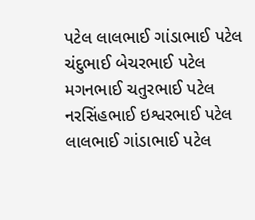પટેલ લાલભાઈ ગાંડાભાઈ પટેલ ચંદુભાઈ બેચરભાઈ પટેલ મગનભાઈ ચતુરભાઈ પટેલ નરસિંહભાઈ ઇશ્વરભાઈ પટેલ લાલભાઈ ગાંડાભાઈ પટેલ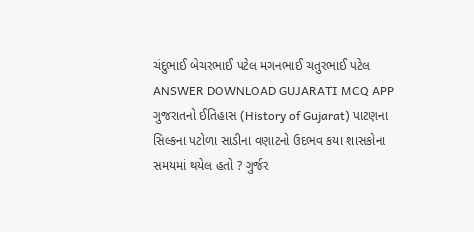ચંદુભાઈ બેચરભાઈ પટેલ મગનભાઈ ચતુરભાઈ પટેલ ANSWER DOWNLOAD GUJARATI MCQ APP
ગુજરાતનો ઈતિહાસ (History of Gujarat) પાટણના સિલ્કના પટોળા સાડીના વણાટનો ઉદભવ કયા શાસકોના સમયમાં થયેલ હતો ? ગુર્જર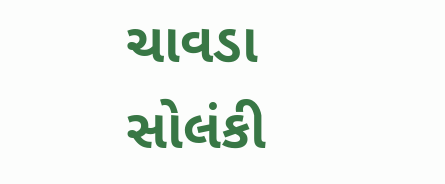ચાવડા સોલંકી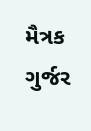મૈત્રક ગુર્જર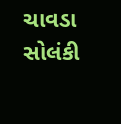ચાવડા સોલંકી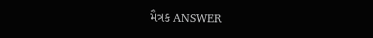મૈત્રક ANSWER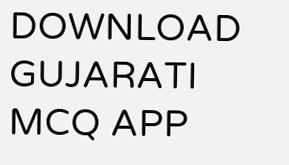DOWNLOAD GUJARATI MCQ APP